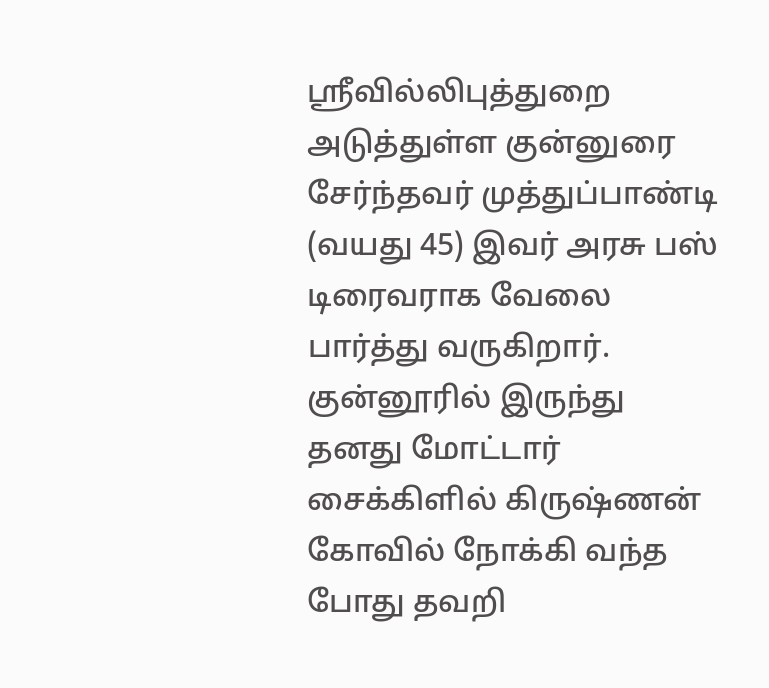ஸ்ரீவில்லிபுத்துறை அடுத்துள்ள குன்னுரை சேர்ந்தவர் முத்துப்பாண்டி (வயது 45) இவர் அரசு பஸ் டிரைவராக வேலை பார்த்து வருகிறார். குன்னூரில் இருந்து தனது மோட்டார் சைக்கிளில் கிருஷ்ணன் கோவில் நோக்கி வந்த போது தவறி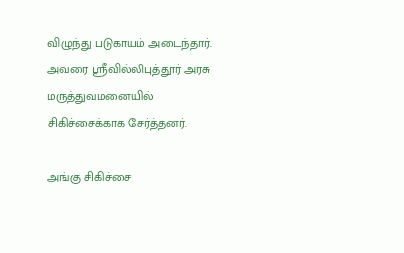விழுந்து படுகாயம் அடைந்தார். அவரை ஸ்ரீவில்லிபுத்தூர் அரசு மருத்துவமனையில் சிகிச்சைக்காக சேர்த்தனர்.

அங்கு சிகிச்சை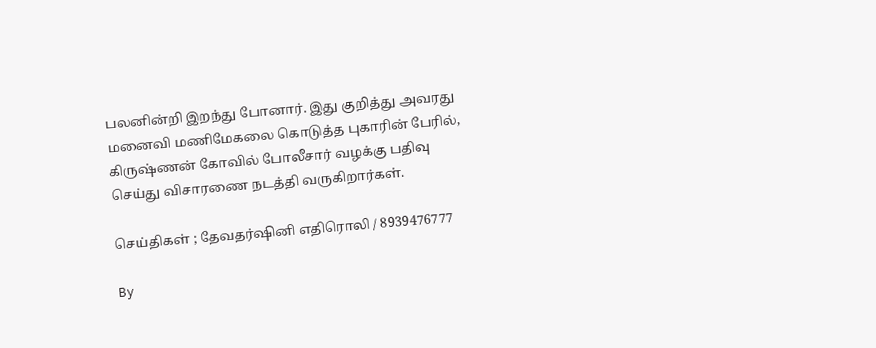பலனின்றி இறந்து போனார். இது குறித்து அவரது மனைவி மணிமேகலை கொடுத்த புகாரின் பேரில், கிருஷ்ணன் கோவில் போலீசார் வழக்கு பதிவு செய்து விசாரணை நடத்தி வருகிறார்கள்.

செய்திகள் ; தேவதர்ஷினி எதிரொலி / 8939476777

By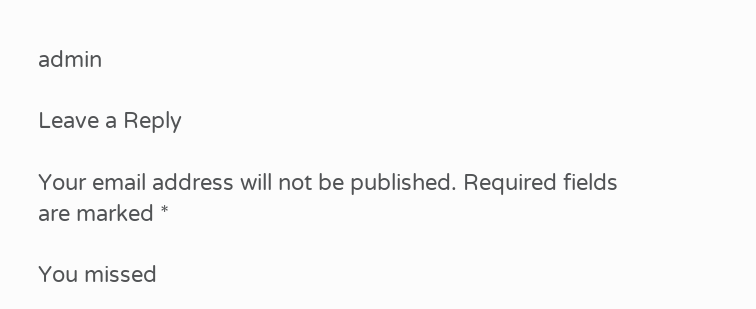admin

Leave a Reply

Your email address will not be published. Required fields are marked *

You missed